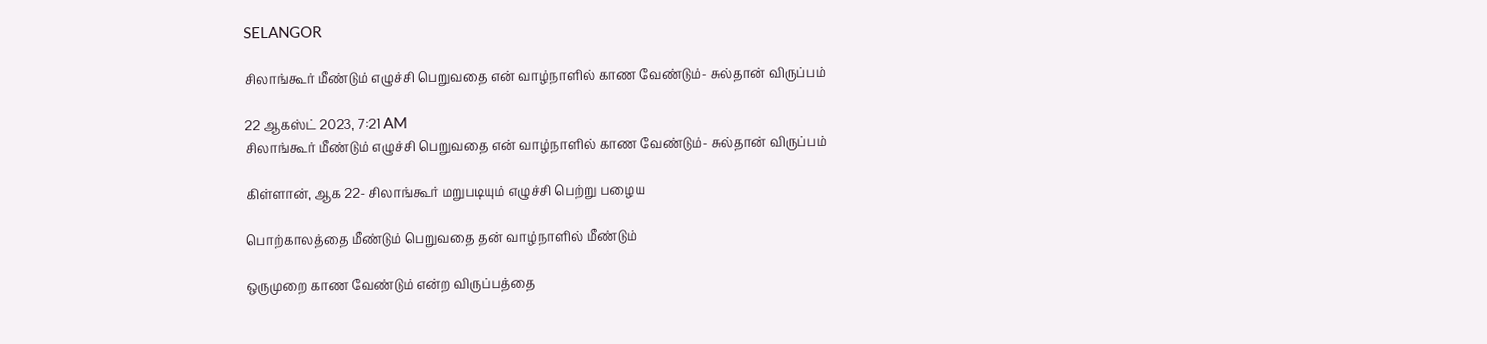SELANGOR

சிலாங்கூர் மீண்டும் எழுச்சி பெறுவதை என் வாழ்நாளில் காண வேண்டும்- சுல்தான் விருப்பம்

22 ஆகஸ்ட் 2023, 7:21 AM
சிலாங்கூர் மீண்டும் எழுச்சி பெறுவதை என் வாழ்நாளில் காண வேண்டும்- சுல்தான் விருப்பம்

கிள்ளான், ஆக 22- சிலாங்கூர் மறுபடியும் எழுச்சி பெற்று பழைய

பொற்காலத்தை மீண்டும் பெறுவதை தன் வாழ்நாளில் மீண்டும்

ஒருமுறை காண வேண்டும் என்ற விருப்பத்தை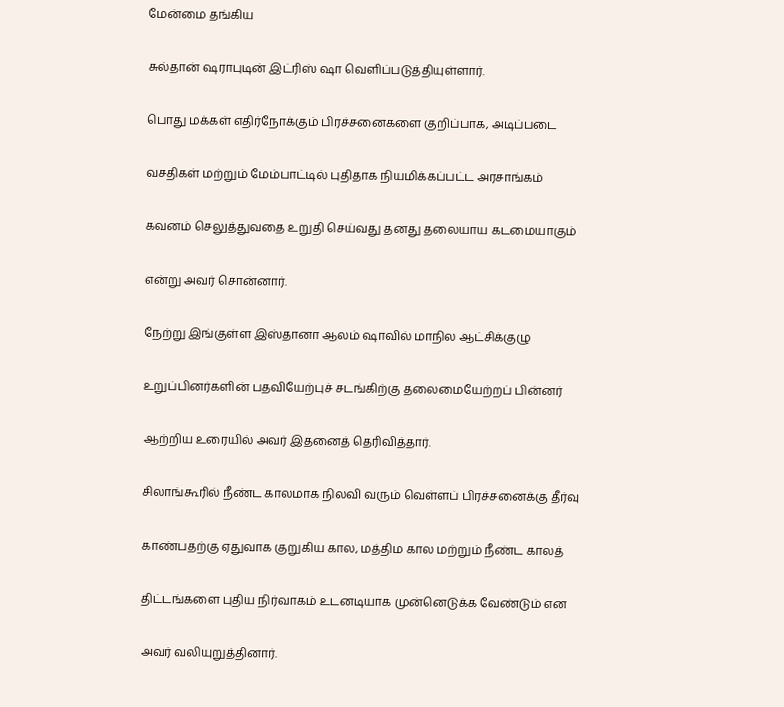மேன்மை தங்கிய

சுல்தான் ஷராபுடின் இட்ரிஸ் ஷா வெளிப்படுத்தியுள்ளார்.

பொது மக்கள் எதிர்நோக்கும் பிரச்சனைகளை குறிப்பாக, அடிப்படை

வசதிகள் மற்றும் மேம்பாட்டில் புதிதாக நியமிக்கப்பட்ட அரசாங்கம்

கவனம் செலுத்துவதை உறுதி செய்வது தனது தலையாய கடமையாகும்

என்று அவர் சொன்னார்.

நேற்று இங்குள்ள இஸ்தானா ஆலம் ஷாவில் மாநில ஆட்சிக்குழு

உறுப்பினர்களின் பதவியேற்புச் சடங்கிற்கு தலைமையேற்றப் பின்னர்

ஆற்றிய உரையில் அவர் இதனைத் தெரிவித்தார்.

சிலாங்கூரில் நீண்ட காலமாக நிலவி வரும் வெள்ளப் பிரச்சனைக்கு தீர்வு

காண்பதற்கு ஏதுவாக குறுகிய கால, மத்திம கால மற்றும் நீண்ட காலத்

திட்டங்களை புதிய நிர்வாகம் உடனடியாக முன்னெடுக்க வேண்டும் என

அவர் வலியுறுத்தினார்.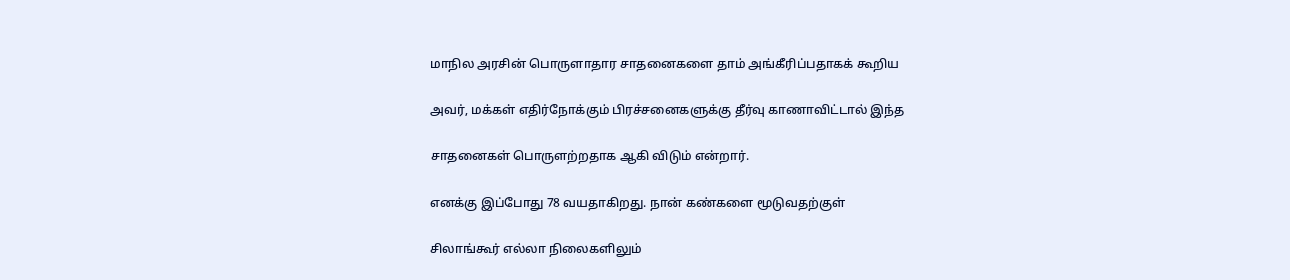மாநில அரசின் பொருளாதார சாதனைகளை தாம் அங்கீரிப்பதாகக் கூறிய

அவர், மக்கள் எதிர்நோக்கும் பிரச்சனைகளுக்கு தீர்வு காணாவிட்டால் இந்த

சாதனைகள் பொருளற்றதாக ஆகி விடும் என்றார்.

எனக்கு இப்போது 78 வயதாகிறது. நான் கண்களை மூடுவதற்குள்

சிலாங்கூர் எல்லா நிலைகளிலும்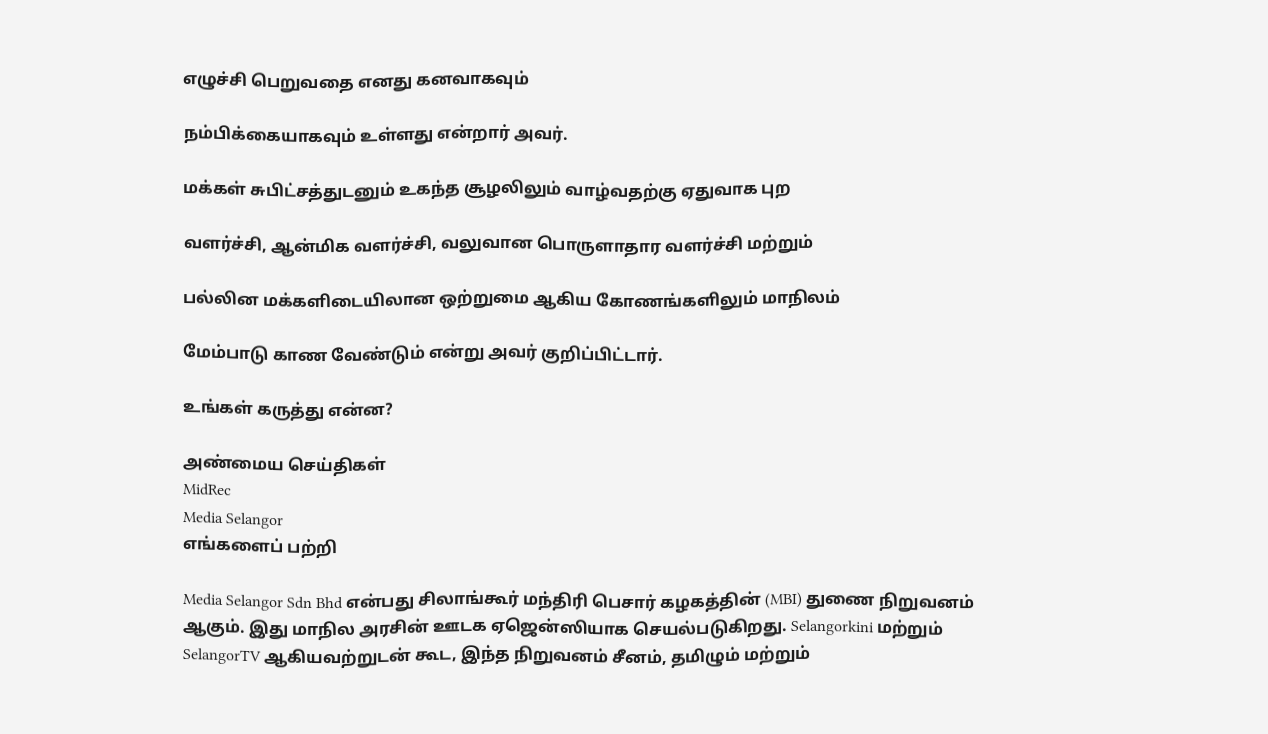எழுச்சி பெறுவதை எனது கனவாகவும்

நம்பிக்கையாகவும் உள்ளது என்றார் அவர்.

மக்கள் சுபிட்சத்துடனும் உகந்த சூழலிலும் வாழ்வதற்கு ஏதுவாக புற

வளர்ச்சி, ஆன்மிக வளர்ச்சி, வலுவான பொருளாதார வளர்ச்சி மற்றும்

பல்லின மக்களிடையிலான ஒற்றுமை ஆகிய கோணங்களிலும் மாநிலம்

மேம்பாடு காண வேண்டும் என்று அவர் குறிப்பிட்டார்.

உங்கள் கருத்து என்ன?

அண்மைய செய்திகள்
MidRec
Media Selangor
எங்களைப் பற்றி

Media Selangor Sdn Bhd என்பது சிலாங்கூர் மந்திரி பெசார் கழகத்தின் (MBI) துணை நிறுவனம் ஆகும். இது மாநில அரசின் ஊடக ஏஜென்ஸியாக செயல்படுகிறது. Selangorkini மற்றும் SelangorTV ஆகியவற்றுடன் கூட, இந்த நிறுவனம் சீனம், தமிழும் மற்றும்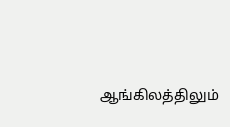ஆங்கிலத்திலும்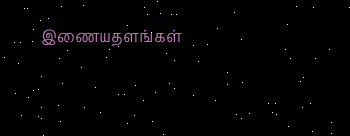இணையதளங்கள்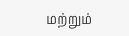மற்றும்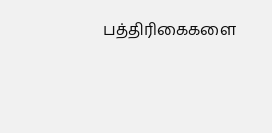பத்திரிகைகளை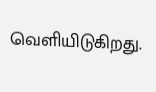வெளியிடுகிறது.